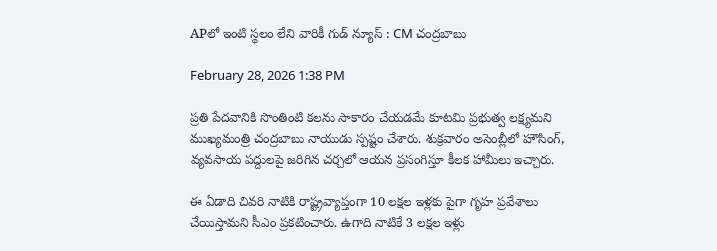APలో ఇంటి స్థలం లేని వారికీ గుడ్ న్యూస్ : CM చంద్రబాబు

February 28, 2026 1:38 PM

ప్రతి పేదవానికి సొంతింటి కలను సాకారం చేయడమే కూటమి ప్రభుత్వ లక్ష్యమని ముఖ్యమంత్రి చంద్రబాబు నాయుడు స్పష్టం చేశారు. శుక్రవారం అసెంబ్లీలో హౌసింగ్, వ్యవసాయ పద్దులపై జరిగిన చర్చలో ఆయన ప్రసంగిస్తూ కీలక హామీలు ఇచ్చారు.

ఈ ఏడాది చివరి నాటికి రాష్ట్రవ్యాప్తంగా 10 లక్షల ఇళ్లకు పైగా గృహ ప్రవేశాలు చేయిస్తామని సీఎం ప్రకటించారు. ఉగాది నాటికే 3 లక్షల ఇళ్లు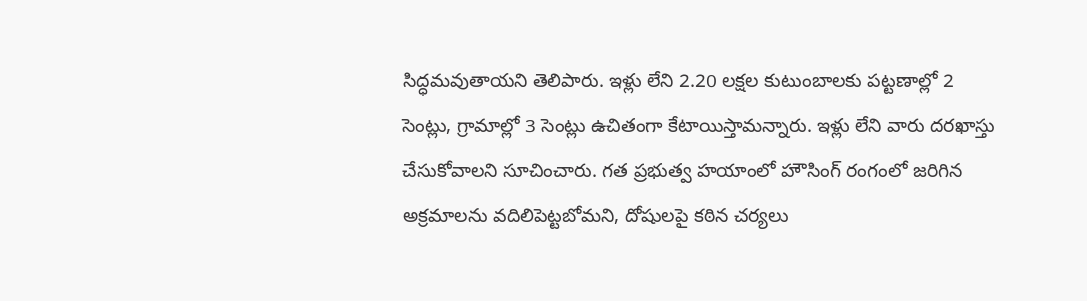సిద్ధమవుతాయని తెలిపారు. ఇళ్లు లేని 2.20 లక్షల కుటుంబాలకు పట్టణాల్లో 2 సెంట్లు, గ్రామాల్లో 3 సెంట్లు ఉచితంగా కేటాయిస్తామన్నారు. ఇళ్లు లేని వారు దరఖాస్తు చేసుకోవాలని సూచించారు. గత ప్రభుత్వ హయాంలో హౌసింగ్ రంగంలో జరిగిన అక్రమాలను వదిలిపెట్టబోమని, దోషులపై కఠిన చర్యలు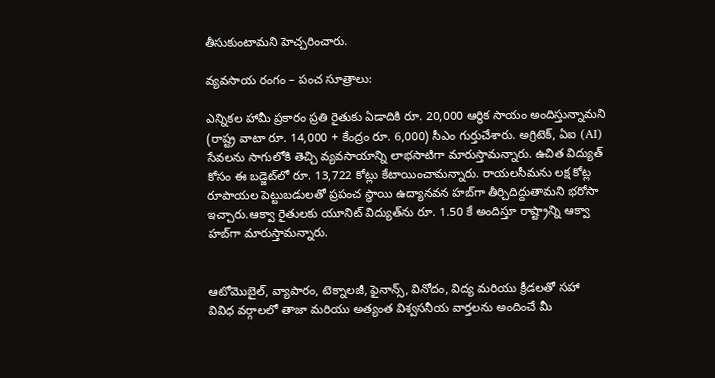తీసుకుంటామని హెచ్చరించారు.

వ్యవసాయ రంగం – పంచ సూత్రాలు:

ఎన్నికల హామీ ప్రకారం ప్రతి రైతుకు ఏడాదికి రూ. 20,000 ఆర్థిక సాయం అందిస్తున్నామని (రాష్ట్ర వాటా రూ. 14,000 + కేంద్రం రూ. 6,000) సీఎం గుర్తుచేశారు. అగ్రిటెక్, ఏఐ (AI) సేవలను సాగులోకి తెచ్చి వ్యవసాయాన్ని లాభసాటిగా మారుస్తామన్నారు. ఉచిత విద్యుత్ కోసం ఈ బడ్జెట్‌లో రూ. 13,722 కోట్లు కేటాయించామన్నారు. రాయలసీమను లక్ష కోట్ల రూపాయల పెట్టుబడులతో ప్రపంచ స్థాయి ఉద్యానవన హబ్‌గా తీర్చిదిద్దుతామని భరోసా ఇచ్చారు.ఆక్వా రైతులకు యూనిట్ విద్యుత్‌ను రూ. 1.50 కే అందిస్తూ రాష్ట్రాన్ని ఆక్వా హబ్‌గా మారుస్తామన్నారు.


ఆటోమొబైల్, వ్యాపారం, టెక్నాలజీ, ఫైనాన్స్, వినోదం, విద్య మరియు క్రీడలతో సహా వివిధ వర్గాలలో తాజా మరియు అత్యంత విశ్వసనీయ వార్తలను అందించే మీ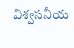విశ్వసనీయ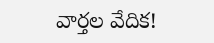వార్తల వేదిక!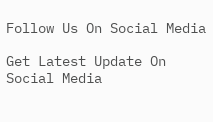Follow Us On Social Media

Get Latest Update On Social Media